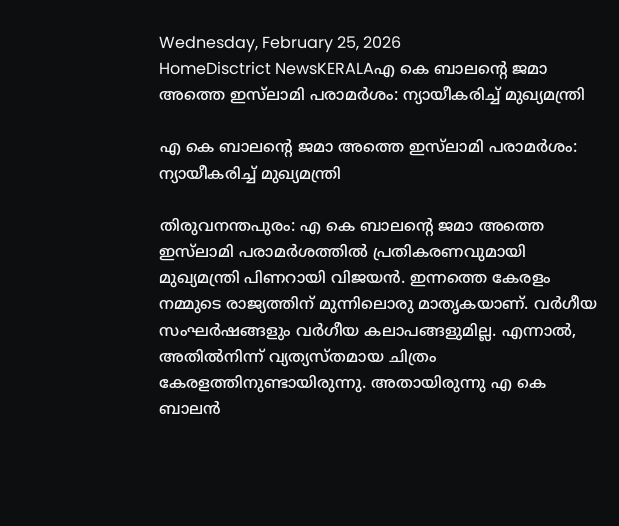Wednesday, February 25, 2026
HomeDisctrict NewsKERALAഎ കെ ബാലന്റെ ജമാ അത്തെ ഇസ്‌ലാമി പരാമർശം: ന്യായീകരിച്ച് മുഖ്യമന്ത്രി

എ കെ ബാലന്റെ ജമാ അത്തെ ഇസ്‌ലാമി പരാമർശം: ന്യായീകരിച്ച് മുഖ്യമന്ത്രി

തിരുവനന്തപുരം: എ കെ ബാലന്റെ ജമാ അത്തെ ഇസ്‌ലാമി പരാമർശത്തിൽ പ്രതികരണവുമായി മുഖ്യമന്ത്രി പിണറായി വിജയൻ. ഇന്നത്തെ കേരളം നമ്മുടെ രാജ്യത്തിന് മുന്നിലൊരു മാതൃകയാണ്. വർഗീയ സംഘർഷങ്ങളും വർഗീയ കലാപങ്ങളുമില്ല. എന്നാൽ, അതിൽനിന്ന് വ്യത്യസ്തമായ ചിത്രം കേരളത്തിനുണ്ടായിരുന്നു. അതായിരുന്നു എ കെ ബാലൻ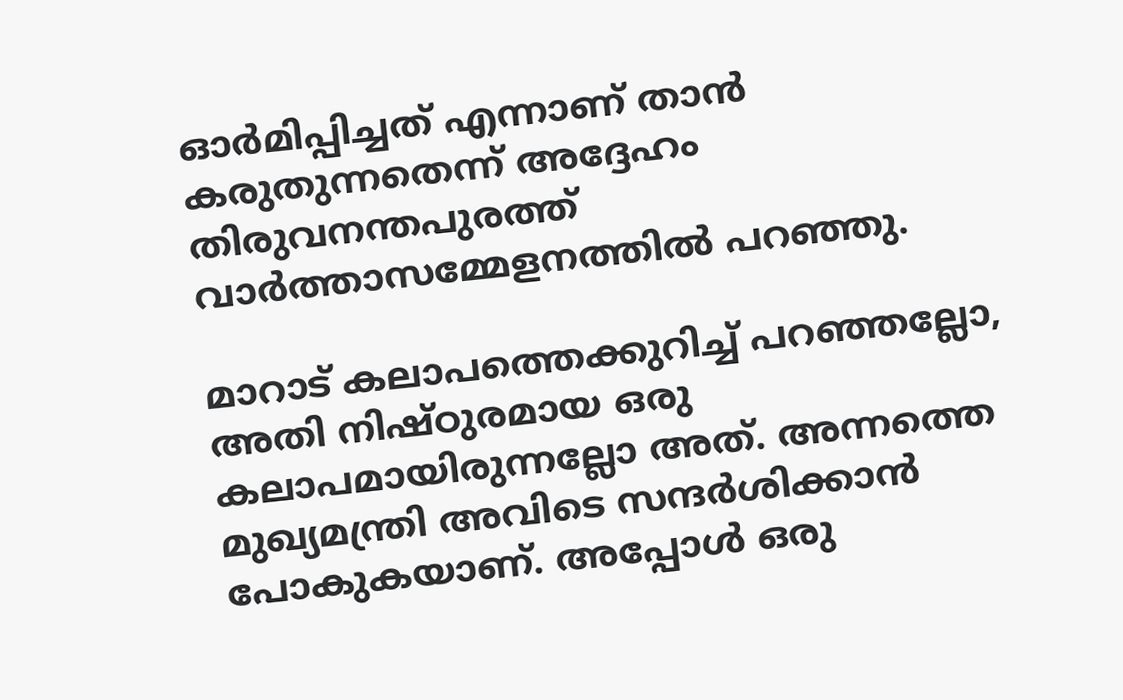ഓർമിപ്പിച്ചത് എന്നാണ് താൻ കരുതുന്നതെന്ന് അദ്ദേഹം തിരുവനന്തപുരത്ത് വാർത്താസമ്മേളനത്തിൽ പറഞ്ഞു.

മാറാട് കലാപത്തെക്കുറിച്ച് പറഞ്ഞല്ലോ, അതി നിഷ്ഠുരമായ ഒരു കലാപമായിരുന്നല്ലോ അത്. അന്നത്തെ മുഖ്യമന്ത്രി അവിടെ സന്ദർശിക്കാൻ പോകുകയാണ്. അപ്പോൾ ഒരു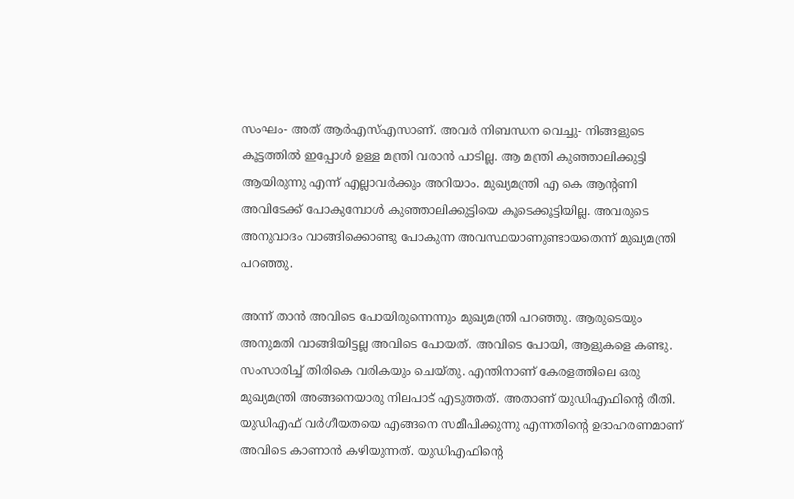സംഘം- അത് ആർഎസ്എസാണ്. അവർ നിബന്ധന വെച്ചു- നിങ്ങളുടെ കൂട്ടത്തിൽ ഇപ്പോൾ ഉള്ള മന്ത്രി വരാൻ പാടില്ല. ആ മന്ത്രി കുഞ്ഞാലിക്കുട്ടി ആയിരുന്നു എന്ന് എല്ലാവർക്കും അറിയാം. മുഖ്യമന്ത്രി എ കെ ആന്റണി അവിടേക്ക് പോകുമ്പോൾ കുഞ്ഞാലിക്കുട്ടിയെ കൂടെക്കൂട്ടിയില്ല. അവരുടെ അനുവാദം വാങ്ങിക്കൊണ്ടു പോകുന്ന അവസ്ഥയാണുണ്ടായതെന്ന് മുഖ്യമന്ത്രി പറഞ്ഞു.

അന്ന് താൻ അവിടെ പോയിരുന്നെന്നും മുഖ്യമന്ത്രി പറഞ്ഞു. ആരുടെയും അനുമതി വാങ്ങിയിട്ടല്ല അവിടെ പോയത്. അവിടെ പോയി, ആളുകളെ കണ്ടു. സംസാരിച്ച് തിരികെ വരികയും ചെയ്തു. എന്തിനാണ് കേരളത്തിലെ ഒരു മുഖ്യമന്ത്രി അങ്ങനെയാരു നിലപാട് എടുത്തത്. അതാണ് യുഡിഎഫിന്റെ രീതി. യുഡിഎഫ് വർഗീയതയെ എങ്ങനെ സമീപിക്കുന്നു എന്നതിൻ്റെ ഉദാഹരണമാണ് അവിടെ കാണാൻ കഴിയുന്നത്. യുഡിഎഫിന്റെ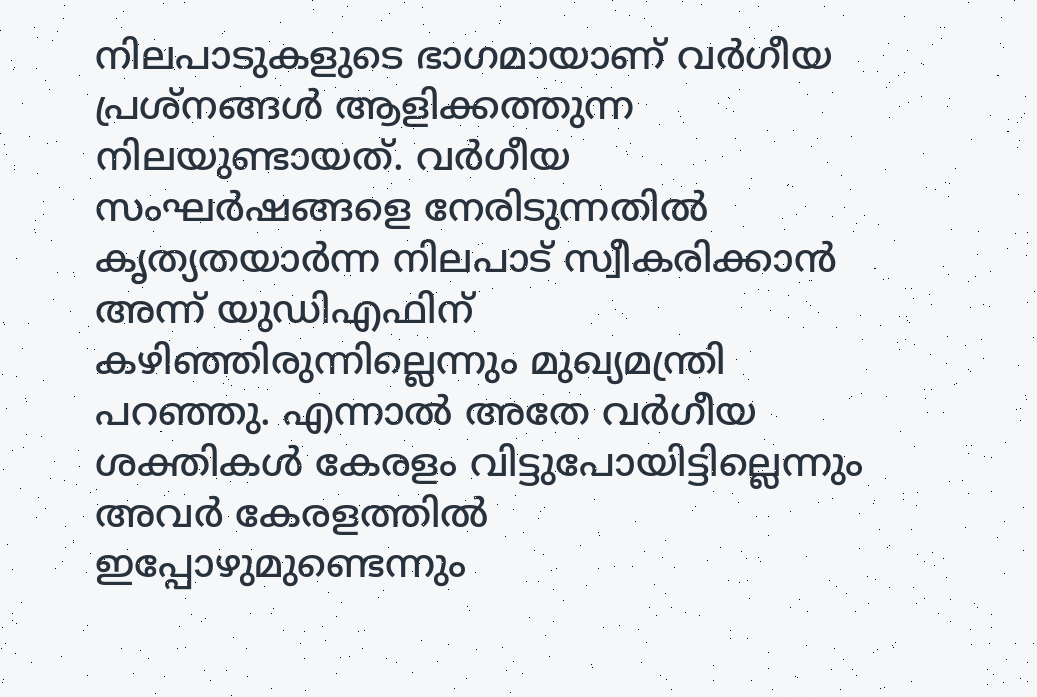നിലപാടുകളുടെ ഭാഗമായാണ് വർഗീയ പ്രശ്‌നങ്ങൾ ആളിക്കത്തുന്ന നിലയുണ്ടായത്. വർഗീയ സംഘർഷങ്ങളെ നേരിടുന്നതിൽ കൃത്യതയാർന്ന നിലപാട് സ്വീകരിക്കാൻ അന്ന് യുഡിഎഫിന് കഴിഞ്ഞിരുന്നില്ലെന്നും മുഖ്യമന്ത്രി പറഞ്ഞു. എന്നാൽ അതേ വർഗീയ ശക്തികൾ കേരളം വിട്ടുപോയിട്ടില്ലെന്നും അവർ കേരളത്തിൽ ഇപ്പോഴുമുണ്ടെന്നും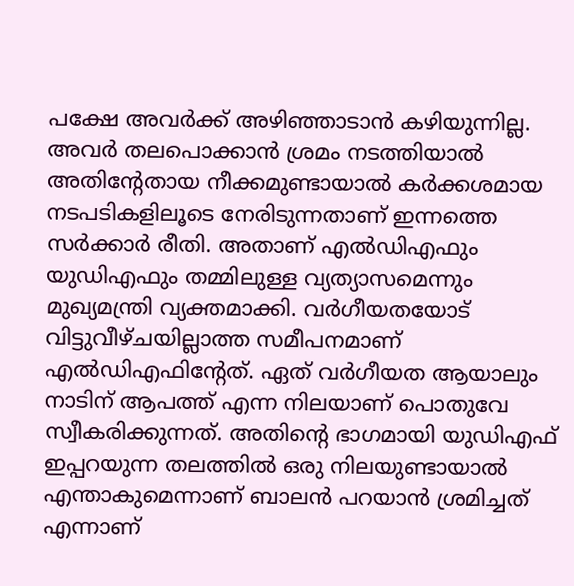പക്ഷേ അവർക്ക് അഴിഞ്ഞാടാൻ കഴിയുന്നില്ല. അവർ തലപൊക്കാൻ ശ്രമം നടത്തിയാൽ അതിന്റേതായ നീക്കമുണ്ടായാൽ കർക്കശമായ നടപടികളിലൂടെ നേരിടുന്നതാണ് ഇന്നത്തെ സർക്കാർ രീതി. അതാണ് എൽഡിഎഫും യുഡിഎഫും തമ്മിലുള്ള വ്യത്യാസമെന്നും മുഖ്യമന്ത്രി വ്യക്തമാക്കി. വർഗീയതയോട് വിട്ടുവീഴ്ചയില്ലാത്ത സമീപനമാണ് എൽഡിഎഫിൻ്റേത്. ഏത് വർഗീയത ആയാലും നാടിന് ആപത്ത് എന്ന നിലയാണ് പൊതുവേ സ്വീകരിക്കുന്നത്. അതിന്റെ ഭാഗമായി യുഡിഎഫ് ഇപ്പറയുന്ന തലത്തിൽ ഒരു നിലയുണ്ടായാൽ എന്താകുമെന്നാണ് ബാലൻ പറയാൻ ശ്രമിച്ചത് എന്നാണ്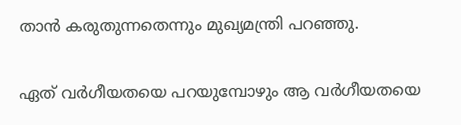താൻ കരുതുന്നതെന്നും മുഖ്യമന്ത്രി പറഞ്ഞു.

ഏത് വർഗീയതയെ പറയുമ്പോഴും ആ വർഗീയതയെ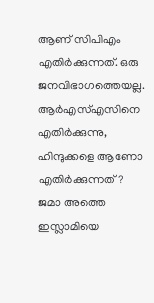ആണ് സിപിഎം എതിർക്കുന്നത്. ഒരു ജനവിഭാഗത്തെയല്ല. ആർഎസ്എസിനെ എതിർക്കുന്നു, ഹിന്ദുക്കളെ ആണോ എതിർക്കുന്നത്? ജമാ അത്തെ ഇസ്ലാമിയെ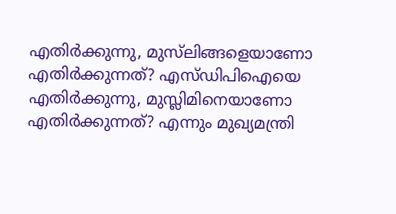എതിർക്കുന്നു, മുസ്‌ലിങ്ങളെയാണോ എതിർക്കുന്നത്? എസ്ഡിപിഐയെ എതിർക്കുന്നു, മുസ്ലിമിനെയാണോ എതിർക്കുന്നത്? എന്നും മുഖ്യമന്ത്രി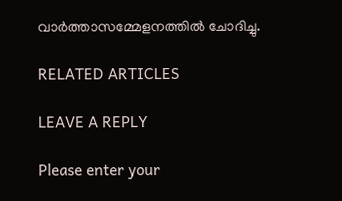വാർത്താസമ്മേളനത്തിൽ ചോദിച്ചു.

RELATED ARTICLES

LEAVE A REPLY

Please enter your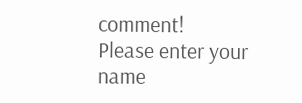comment!
Please enter your name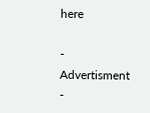here

- Advertisment -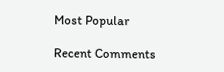Most Popular

Recent Comments